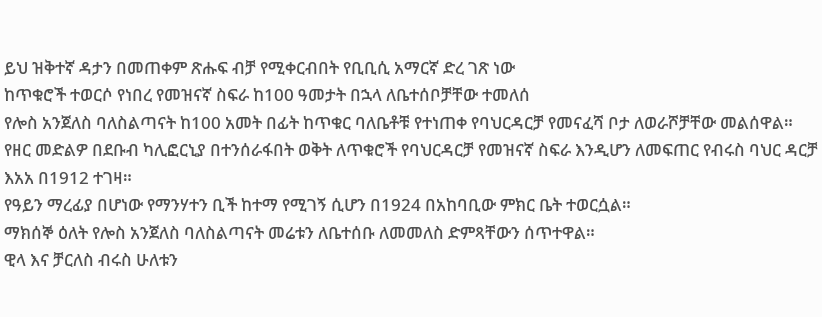ይህ ዝቅተኛ ዳታን በመጠቀም ጽሑፍ ብቻ የሚቀርብበት የቢቢሲ አማርኛ ድረ ገጽ ነው
ከጥቁሮች ተወርሶ የነበረ የመዝናኛ ስፍራ ከ100 ዓመታት በኋላ ለቤተሰቦቻቸው ተመለሰ
የሎስ አንጀለስ ባለስልጣናት ከ100 አመት በፊት ከጥቁር ባለቤቶቹ የተነጠቀ የባህርዳርቻ የመናፈሻ ቦታ ለወራሾቻቸው መልሰዋል።
የዘር መድልዎ በደቡብ ካሊፎርኒያ በተንሰራፋበት ወቅት ለጥቁሮች የባህርዳርቻ የመዝናኛ ስፍራ እንዲሆን ለመፍጠር የብሩስ ባህር ዳርቻ እአአ በ1912 ተገዛ።
የዓይን ማረፊያ በሆነው የማንሃተን ቢች ከተማ የሚገኝ ሲሆን በ1924 በአከባቢው ምክር ቤት ተወርሷል።
ማክሰኞ ዕለት የሎስ አንጀለስ ባለስልጣናት መሬቱን ለቤተሰቡ ለመመለስ ድምጻቸውን ሰጥተዋል።
ዊላ እና ቻርለስ ብሩስ ሁለቱን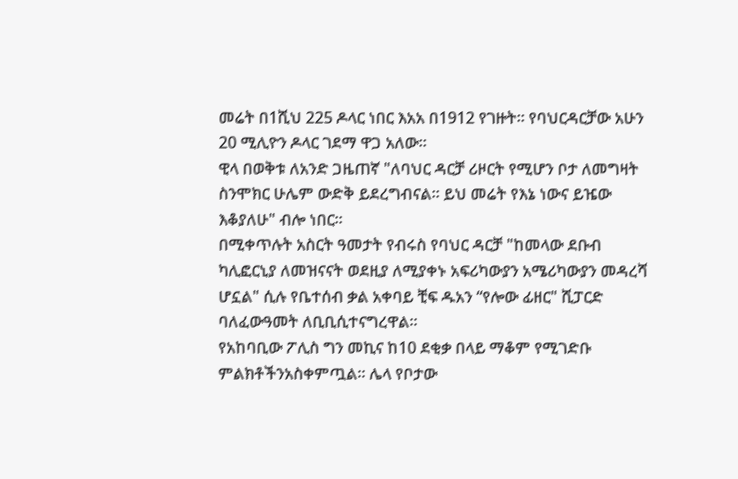መሬት በ1ሺህ 225 ዶላር ነበር እአአ በ1912 የገዙት። የባህርዳርቻው አሁን 20 ሚሊዮን ዶላር ገደማ ዋጋ አለው።
ዊላ በወቅቱ ለአንድ ጋዜጠኛ "ለባህር ዳርቻ ሪዞርት የሚሆን ቦታ ለመግዛት ስንሞክር ሁሌም ውድቅ ይደረግብናል። ይህ መሬት የእኔ ነውና ይዤው እቆያለሁ" ብሎ ነበር።
በሚቀጥሉት አስርት ዓመታት የብሩስ የባህር ዳርቻ "ከመላው ደቡብ ካሊፎርኒያ ለመዝናናት ወደዚያ ለሚያቀኑ አፍሪካውያን አሜሪካውያን መዳረሻ ሆኗል" ሲሉ የቤተሰብ ቃል አቀባይ ቺፍ ዱአን “የሎው ፊዘር" ሺፓርድ ባለፈውዓመት ለቢቢሲተናግረዋል።
የአከባቢው ፖሊስ ግን መኪና ከ10 ደቂቃ በላይ ማቆም የሚገድቡ ምልክቶችንአስቀምጧል። ሌላ የቦታው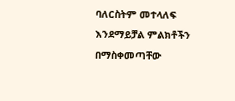ባለርስትም መተላለፍ እንደማይቻል ምልክቶችን በማስቀመጣቸው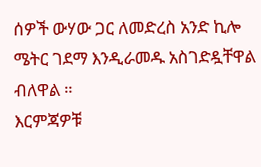ሰዎች ውሃው ጋር ለመድረስ አንድ ኪሎ ሜትር ገደማ እንዲራመዱ አስገድዷቸዋል ብለዋል ።
እርምጃዎቹ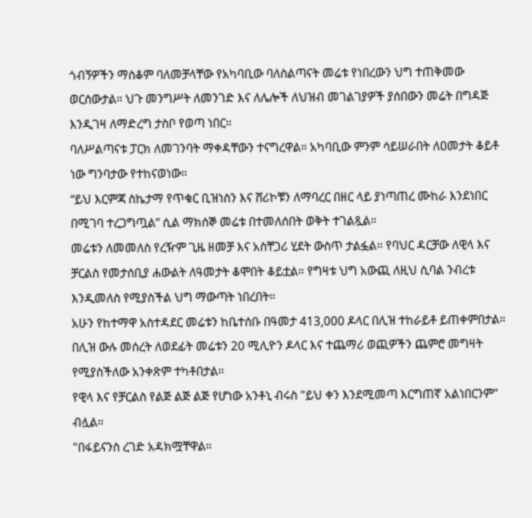ጎብኝዎችን ማስቆም ባለመቻላቸው የአካባቢው ባለስልጣናት መሬቱ የነበረውን ህግ ተጠቅመው ወርሰውታል። ህጉ መንግሥት ለመንገድ እና ለሌሎች ለህዝብ መገልገያዎች ያሰበውን መሬት በግዳጅ እንዲገዛ ለማድረግ ታስቦ የወጣ ነበር።
ባለሥልጣናቱ ፓርክ ለመገንባት ማቀዳቸውን ተናግረዋል። አካባቢው ምንም ሳይሠራበት ለዐመታት ቆይቶ ነው ግንባታው የተከናወነው።
“ይህ እርምጃ ስኬታማ የጥቁር ቢዝነስን እና ሸሪኮቹን ለማባረር በዘር ላይ ያነጣጠረ ሙከራ እንደነበር በሚገባ ተረጋግጧል” ሲል ማክሰኞ መሬቱ በተመለሰበት ወቅት ተገልጿል።
መሬቱን ለመመለስ የረዥም ጊዜ ዘመቻ እና አስቸጋሪ ሂደት ውስጥ ታልፏል። የባህር ዳርቻው ለዊላ እና ቻርልስ የመታሰቢያ ሐውልት ለዓመታት ቆሞበት ቆይቷል። የግዛቱ ህግ አውጪ ለዚህ ሲባል ንብረቱ እንዲመለስ የሚያስችል ህግ ማውጣት ነበረበት።
አሁን የከተማዋ አስተዳደር መሬቱን ከቤተሰቡ በዓመታ 413,000 ዶላር በሊዝ ተከራይቶ ይጠቀምበታል። በሊዝ ውሉ መሰረት ለወደፊት መሬቱን 20 ሚሊዮን ዶላር እና ተጨማሪ ወጪዎችን ጨምሮ መግዛት የሚያስችለው አንቀጽም ተካቶበታል።
የዊላ እና የቻርልስ የልጅ ልጅ ልጅ የሆነው አንቶኒ ብሩስ "ይህ ቀን እንደሚመጣ እርግጠኛ አልነበርንም" ብሏል።
"በፋይናንስ ረገድ አዳክሟቸዋል።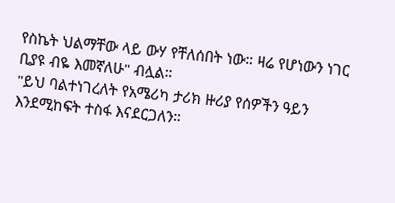የስኬት ህልማቸው ላይ ውሃ የቸለሰበት ነው። ዛሬ የሆነውን ነገር ቢያዩ ብዬ እመኛለሁ" ብሏል።
"ይህ ባልተነገረለት የአሜሪካ ታሪክ ዙሪያ የሰዎችን ዓይን እንደሚከፍት ተስፋ እናደርጋለን።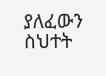ያለፈውን ስህተት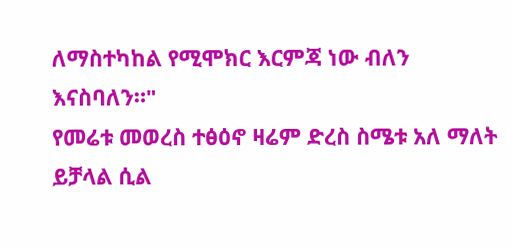ለማስተካከል የሚሞክር እርምጃ ነው ብለን እናስባለን።"
የመሬቱ መወረስ ተፅዕኖ ዛሬም ድረስ ስሜቱ አለ ማለት ይቻላል ሲል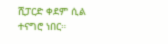ሺፓርድ ቀደም ሲል ተናግሮ ነበር።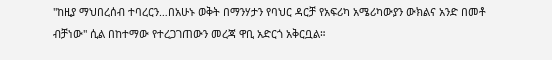"ከዚያ ማህበረሰብ ተባረርን…በአሁኑ ወቅት በማንሃታን የባህር ዳርቻ የአፍሪካ አሜሪካውያን ውክልና አንድ በመቶ ብቻነው" ሲል በከተማው የተረጋገጠውን መረጃ ዋቢ አድርጎ አቅርቧል።